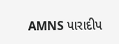AMNS પારાદીપ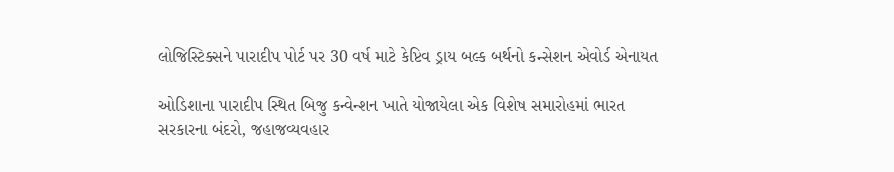લોજિસ્ટિક્સને પારાદીપ પોર્ટ પર 30 વર્ષ માટે કેપ્ટિવ ડ્રાય બલ્ક બર્થનો કન્સેશન એવોર્ડ એનાયત

ઓડિશાના પારાદીપ સ્થિત બિજુ કન્વેન્શન ખાતે યોજાયેલા એક વિશેષ સમારોહમાં ભારત સરકારના બંદરો, જહાજવ્યવહાર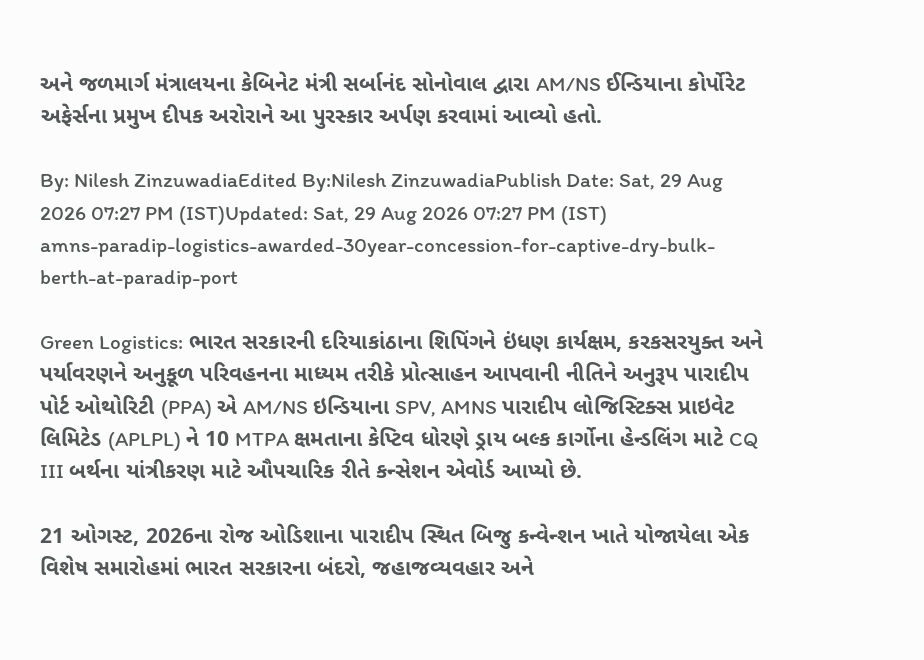અને જળમાર્ગ મંત્રાલયના કેબિનેટ મંત્રી સર્બાનંદ સોનોવાલ દ્વારા AM/NS ઈન્ડિયાના કોર્પોરેટ અફેર્સના પ્રમુખ દીપક અરોરાને આ પુરસ્કાર અર્પણ કરવામાં આવ્યો હતો.

By: Nilesh ZinzuwadiaEdited By:Nilesh ZinzuwadiaPublish Date: Sat, 29 Aug 2026 07:27 PM (IST)Updated: Sat, 29 Aug 2026 07:27 PM (IST)
amns-paradip-logistics-awarded-30year-concession-for-captive-dry-bulk-berth-at-paradip-port

Green Logistics: ભારત સરકારની દરિયાકાંઠાના શિપિંગને ઇંધણ કાર્યક્ષમ, કરકસરયુક્ત અને પર્યાવરણને અનુકૂળ પરિવહનના માધ્યમ તરીકે પ્રોત્સાહન આપવાની નીતિને અનુરૂપ પારાદીપ પોર્ટ ઓથોરિટી (PPA) એ AM/NS ઇન્ડિયાના SPV, AMNS પારાદીપ લોજિસ્ટિક્સ પ્રાઇવેટ લિમિટેડ (APLPL) ને 10 MTPA ક્ષમતાના કેપ્ટિવ ધોરણે ડ્રાય બલ્ક કાર્ગોના હેન્ડલિંગ માટે CQ III બર્થના યાંત્રીકરણ માટે ઔપચારિક રીતે કન્સેશન એવોર્ડ આપ્યો છે.

21 ઓગસ્ટ, 2026ના રોજ ઓડિશાના પારાદીપ સ્થિત બિજુ કન્વેન્શન ખાતે યોજાયેલા એક વિશેષ સમારોહમાં ભારત સરકારના બંદરો, જહાજવ્યવહાર અને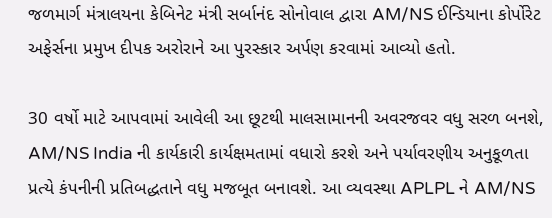જળમાર્ગ મંત્રાલયના કેબિનેટ મંત્રી સર્બાનંદ સોનોવાલ દ્વારા AM/NS ઈન્ડિયાના કોર્પોરેટ અફેર્સના પ્રમુખ દીપક અરોરાને આ પુરસ્કાર અર્પણ કરવામાં આવ્યો હતો.

30 વર્ષો માટે આપવામાં આવેલી આ છૂટથી માલસામાનની અવરજવર વધુ સરળ બનશે, AM/NS India ની કાર્યકારી કાર્યક્ષમતામાં વધારો કરશે અને પર્યાવરણીય અનુકૂળતા પ્રત્યે કંપનીની પ્રતિબદ્ધતાને વધુ મજબૂત બનાવશે. આ વ્યવસ્થા APLPL ને AM/NS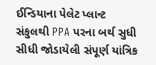ઈન્ડિયાના પેલેટ પ્લાન્ટ સંકુલથી PPA પરના બર્થ સુધી સીધી જોડાયેલી સંપૂર્ણ યાંત્રિક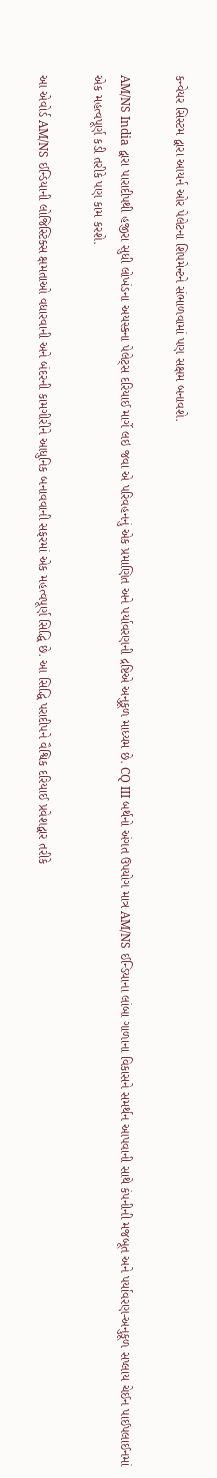કન્વેયર સિસ્ટમ દ્વારા આયર્ન ઓર પેલેટના શિપમેન્ટને સંભાળવામાં પણ સક્ષમ બનાવશે.

AM/NS India દ્વારા પારાદીપથી હજીરા સુધી લોખંડના અયસ્કના પેલેટ્સ દરિયાઈ માર્ગે લઇ જવા એ પરિવહનનું એક પ્રમાણિત અને પર્યાવરણની દ્રષ્ટિએ અનુકૂળ માધ્યમ છે. CQ III બર્થનો અંગત ઉપયોગ માત્ર AM/NS ઈન્ડિયાના લાંબા ગાળાના વિકાસને સમર્થન આપવાની સાથે કંપનીની મજબૂત અને પર્યાવરણ-અનુકૂળ સપ્લાય ચેઈન પાઈપલાઈનમાં એક મહત્વપૂર્ણ કડી તરીકે પણ કામ કરશે.

આ એવોર્ડ AM/NS ઈન્ડિયાની લોજિસ્ટિક્સ ક્ષમતાઓ વધારવાની અને બંદરની કામગીરીને આધુનિક બનાવવાની સફરમાં એક મહત્વપૂર્ણ સિદ્ધિ છે. આ સિદ્ધિ પરાદીપને વૈશ્વિક દરિયાઈ પ્રવેશદ્વાર તરીકે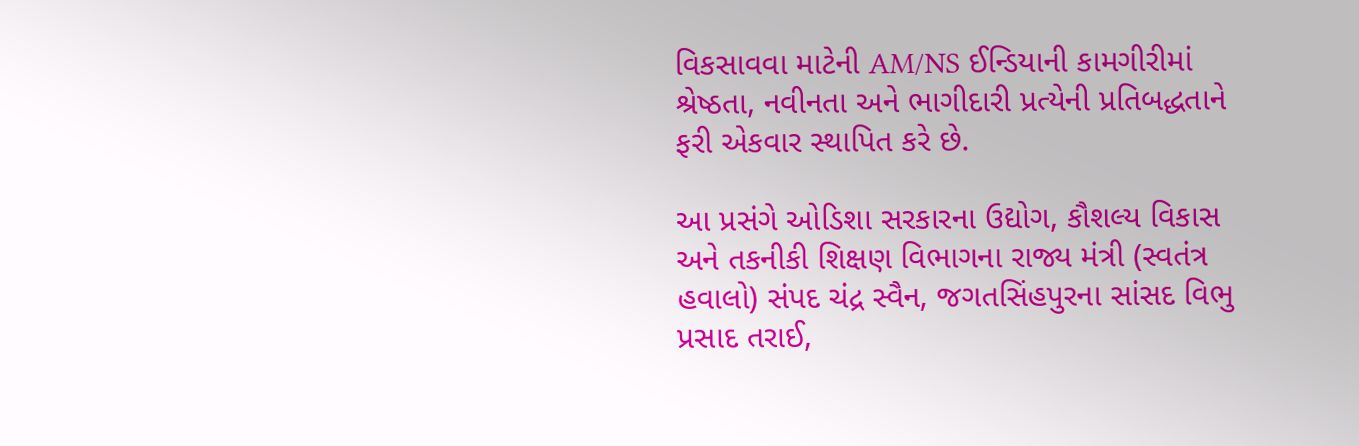વિકસાવવા માટેની AM/NS ઈન્ડિયાની કામગીરીમાં શ્રેષ્ઠતા, નવીનતા અને ભાગીદારી પ્રત્યેની પ્રતિબદ્ધતાને ફરી એકવાર સ્થાપિત કરે છે.

આ પ્રસંગે ઓડિશા સરકારના ઉદ્યોગ, કૌશલ્ય વિકાસ અને તકનીકી શિક્ષણ વિભાગના રાજ્ય મંત્રી (સ્વતંત્ર હવાલો) સંપદ ચંદ્ર સ્વૈન, જગતસિંહપુરના સાંસદ વિભુ પ્રસાદ તરાઈ,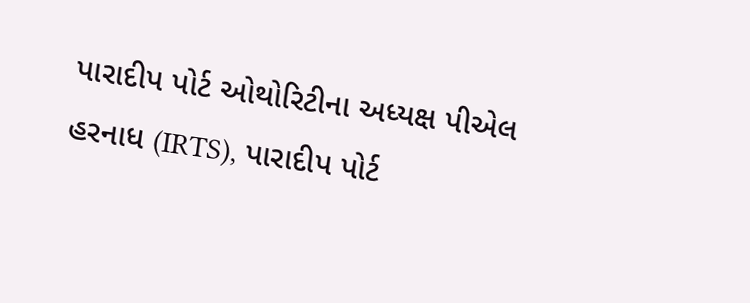પારાદીપ પોર્ટ ઓથોરિટીના અધ્યક્ષ પીએલ હરનાધ (IRTS), પારાદીપ પોર્ટ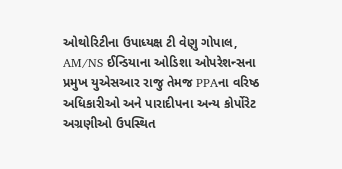ઓથોરિટીના ઉપાધ્યક્ષ ટી વેણુ ગોપાલ, AM/NS ઈન્ડિયાના ઓડિશા ઓપરેશન્સના પ્રમુખ યુએસઆર રાજુ તેમજ PPAના વરિષ્ઠ અધિકારીઓ અને પારાદીપના અન્ય કોર્પોરેટ અગ્રણીઓ ઉપસ્થિત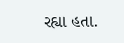રહ્યા હતા.